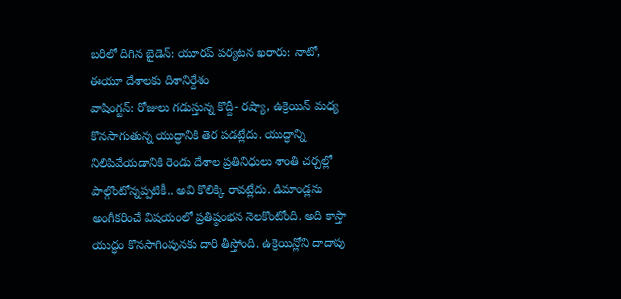బరిలో దిగిన బైడెన్: యూరప్ పర్యటన ఖరారు: నాటో, ఈయూ దేశాలకు దిశానిర్దేశం
వాషింగ్టన్: రోజులు గడుస్తున్న కొద్దీ- రష్యా, ఉక్రెయిన్ మధ్య కొనసాగుతున్న యుద్ధానికి తెర పడట్లేదు. యుద్ధాన్ని నిలిపివేయడానికి రెండు దేశాల ప్రతినిధులు శాంతి చర్చల్లో పాల్గొంటోన్నప్పటికీ.. అవి కొలిక్కి రావట్లేదు. డిమాండ్లను అంగీకరించే విషయంలో ప్రతిష్ఠంభన నెలకొంటోంది. అది కాస్తా యుద్ధం కొనసాగింపునకు దారి తీస్తోంది. ఉక్రెయిన్లోని దాదాపు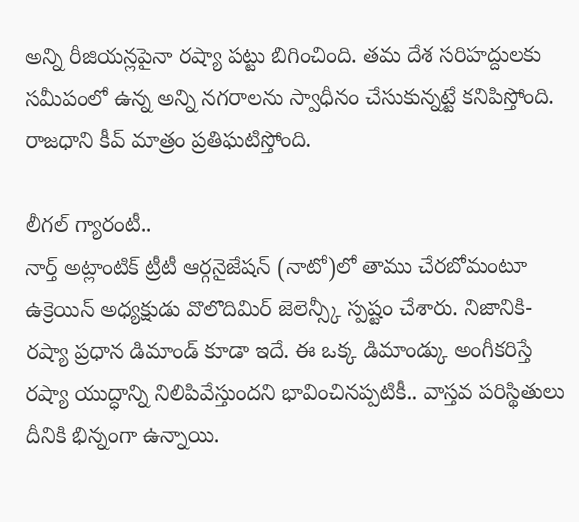అన్ని రీజియన్లపైనా రష్యా పట్టు బిగించింది. తమ దేశ సరిహద్దులకు సమీపంలో ఉన్న అన్ని నగరాలను స్వాధీనం చేసుకున్నట్టే కనిపిస్తోంది. రాజధాని కీవ్ మాత్రం ప్రతిఘటిస్తోంది.

లీగల్ గ్యారంటీ..
నార్త్ అట్లాంటిక్ ట్రీటీ ఆర్గనైజేషన్ (నాటో)లో తాము చేరబోమంటూ ఉక్రెయిన్ అధ్యక్షుడు వొలొదిమిర్ జెలెన్స్కీ స్పష్టం చేశారు. నిజానికి- రష్యా ప్రధాన డిమాండ్ కూడా ఇదే. ఈ ఒక్క డిమాండ్కు అంగీకరిస్తే రష్యా యుద్ధాన్ని నిలిపివేస్తుందని భావించినప్పటికీ.. వాస్తవ పరిస్థితులు దీనికి భిన్నంగా ఉన్నాయి.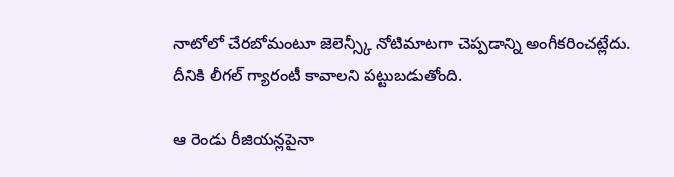నాటోలో చేరబోమంటూ జెలెన్స్కీ నోటిమాటగా చెప్పడాన్ని అంగీకరించట్లేదు. దీనికి లీగల్ గ్యారంటీ కావాలని పట్టుబడుతోంది.

ఆ రెండు రీజియన్లపైనా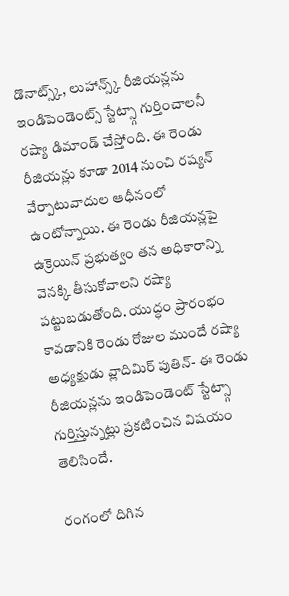డొనాట్స్క్, లుహాన్స్క్ రీజియన్లను ఇండిపెండెంట్స్ స్టేట్స్గా గుర్తించాలనీ రష్యా డిమాండ్ చేస్తోంది. ఈ రెండు రీజియన్లు కూడా 2014 నుంచి రష్యన్ వేర్పాటువాదుల ఆధీనంలో ఉంటోన్నాయి. ఈ రెండు రీజియన్లపై ఉక్రెయిన్ ప్రభుత్వం తన అధికారాన్ని వెనక్కి తీసుకోవాలని రష్యా పట్టుబడుతోంది. యుద్ధం ప్రారంభం కావడానికి రెండు రోజుల ముందే రష్యా అధ్యక్షుడు వ్లాదిమిర్ పుతిన్- ఈ రెండు రీజియన్లను ఇండిపెండెంట్ స్టేట్స్గా గుర్తిస్తున్నట్లు ప్రకటించిన విషయం తెలిసిందే.

రంగంలో దిగిన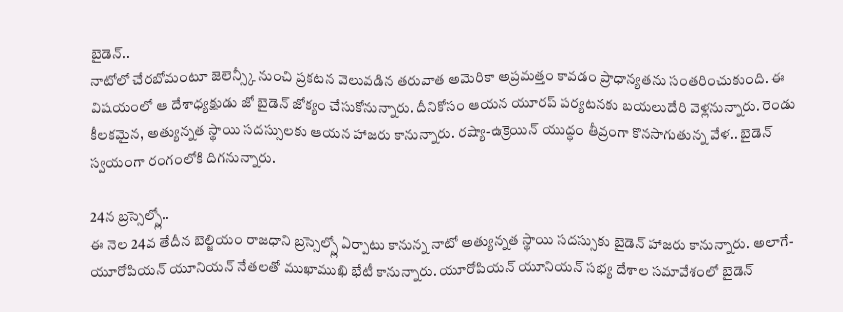బైడెన్..
నాటోలో చేరబోమంటూ జెలెన్స్కీ నుంచి ప్రకటన వెలువడిన తరువాత అమెరికా అప్రమత్తం కావడం ప్రాధాన్యతను సంతరించుకుంది. ఈ విషయంలో ఆ దేశాధ్యక్షుడు జో బైడెన్ జోక్యం చేసుకోనున్నారు. దీనికోసం ఆయన యూరప్ పర్యటనకు బయలుదేరి వెళ్లనున్నారు. రెండు కీలకమైన, అత్యున్నత స్థాయి సదస్సులకు ఆయన హాజరు కానున్నారు. రష్యా-ఉక్రెయిన్ యుద్ధం తీవ్రంగా కొనసాగుతున్న వేళ.. బైడెన్ స్వయంగా రంగంలోకి దిగనున్నారు.

24న బ్రస్సెల్స్లో..
ఈ నెల 24వ తేదీన బెల్జియం రాజధాని బ్రస్సెల్స్లో ఏర్పాటు కానున్న నాటో అత్యున్నత స్థాయి సదస్సుకు బైడెన్ హాజరు కానున్నారు. అలాగే- యూరోపియన్ యూనియన్ నేతలతో ముఖాముఖి భేటీ కానున్నారు. యూరోపియన్ యూనియన్ సభ్య దేశాల సమావేశంలో బైడెన్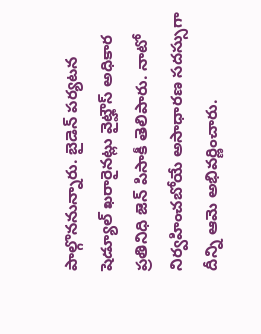పాల్గొననున్నారు. బైడెన్ పర్యటన షెడ్యూల్ ఖరారైనట్లు వైట్హౌస్ అధికార ప్రతినిధి జెన్ పిసాకీ తెలిపారు. నాటో నిర్వహించబోయే అసాధారణ సదస్సుగా దీన్ని ఆమె అభివర్ణించారు.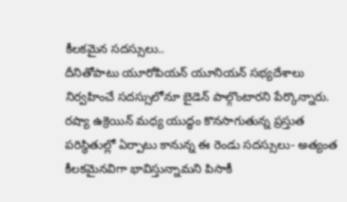కీలకమైన సదస్సులు..
దీనితోపాటు యూరోపియన్ యూనియన్ సభ్యదేశాలు నిర్వహించే సదస్సులోనూ బైడెన్ పాల్గొంటారని పేర్కొన్నారు. రష్యా ఉక్రెయిన్ మధ్య యుద్ధం కొనసాగుతున్న ప్రస్తుత పరిస్థితుల్లో ఏర్పాటు కానున్న ఈ రెండు సదస్సులు- అత్యంత కీలకమైనవిగా భావిస్తున్నామని పిసాకీ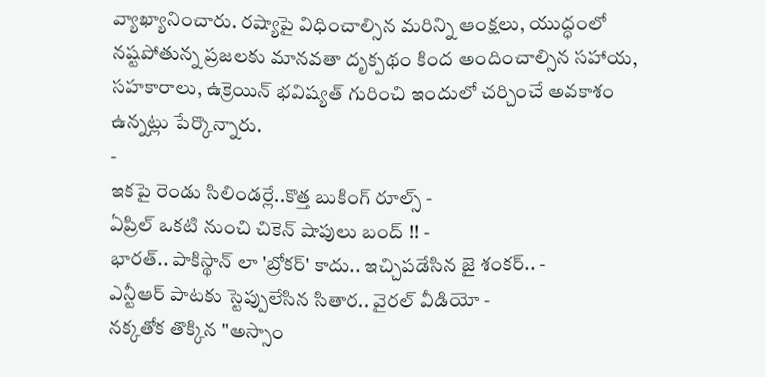వ్యాఖ్యానించారు. రష్యాపై విధించాల్సిన మరిన్ని ఆంక్షలు, యుద్ధంలో నష్టపోతున్న ప్రజలకు మానవతా దృక్పథం కింద అందించాల్సిన సహాయ, సహకారాలు, ఉక్రెయిన్ భవిష్యత్ గురించి ఇందులో చర్చించే అవకాశం ఉన్నట్లు పేర్కొన్నారు.
-
ఇకపై రెండు సిలిండర్లే..కొత్త బుకింగ్ రూల్స్ -
ఏప్రిల్ ఒకటి నుంచి చికెన్ షాపులు బంద్ !! -
భారత్.. పాకిస్థాన్ లా 'బ్రోకర్' కాదు.. ఇచ్చిపడేసిన జై శంకర్.. -
ఎన్టీఆర్ పాటకు స్టెప్పులేసిన సితార.. వైరల్ వీడియో -
నక్కతోక తొక్కిన "అస్సాం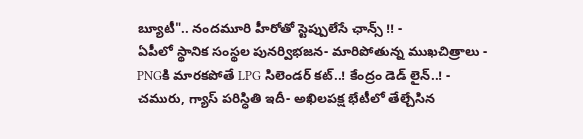బ్యూటీ".. నందమూరి హీరోతో స్టెప్పులేసే ఛాన్స్ !! -
ఏపీలో స్థానిక సంస్థల పునర్విభజన- మారిపోతున్న ముఖచిత్రాలు -
PNGకి మారకపోతే LPG సిలెండర్ కట్..! కేంద్రం డెడ్ లైన్..! -
చమురు, గ్యాస్ పరిస్ధితి ఇదీ- అఖిలపక్ష భేటీలో తేల్చేసిన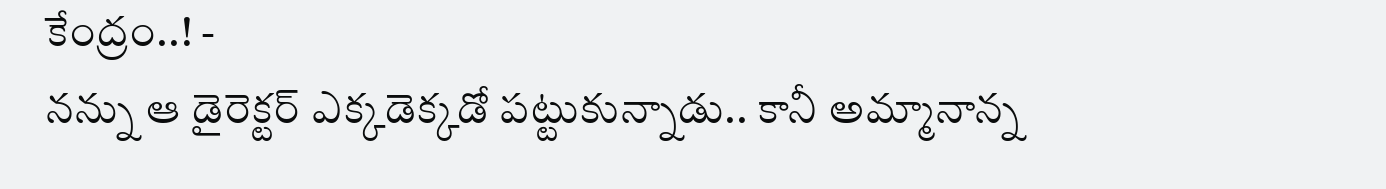కేంద్రం..! -
నన్ను ఆ డైరెక్టర్ ఎక్కడెక్కడో పట్టుకున్నాడు.. కానీ అమ్మానాన్న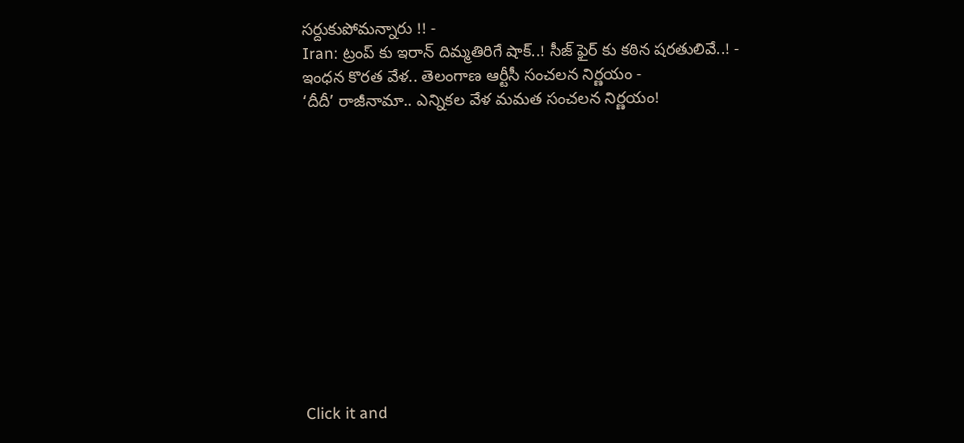సర్దుకుపోమన్నారు !! -
Iran: ట్రంప్ కు ఇరాన్ దిమ్మతిరిగే షాక్..! సీజ్ ఫైర్ కు కఠిన షరతులివే..! -
ఇంధన కొరత వేళ.. తెలంగాణ ఆర్టీసీ సంచలన నిర్ణయం -
‘దీదీ’ రాజీనామా.. ఎన్నికల వేళ మమత సంచలన నిర్ణయం!












Click it and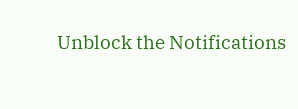Unblock the Notifications